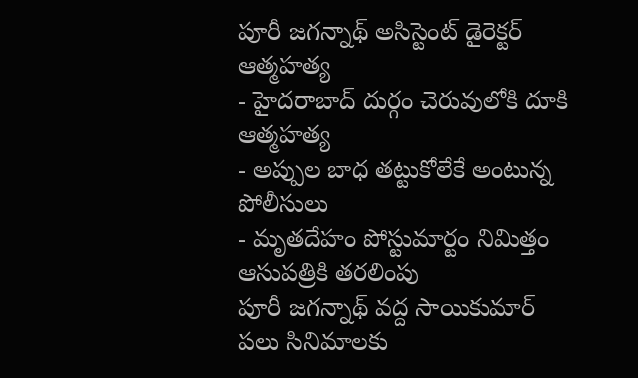పూరీ జగన్నాథ్ అసిస్టెంట్ డైరెక్టర్ ఆత్మహత్య
- హైదరాబాద్ దుర్గం చెరువులోకి దూకి ఆత్మహత్య
- అప్పుల బాధ తట్టుకోలేకే అంటున్న పోలీసులు
- మృతదేహం పోస్టుమార్టం నిమిత్తం ఆసుపత్రికి తరలింపు
పూరీ జగన్నాథ్ వద్ద సాయికుమార్ పలు సినిమాలకు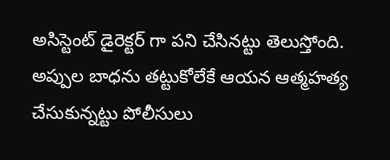అసిస్టెంట్ డైరెక్టర్ గా పని చేసినట్టు తెలుస్తోంది. అప్పుల బాధను తట్టుకోలేకే ఆయన ఆత్మహత్య చేసుకున్నట్టు పోలీసులు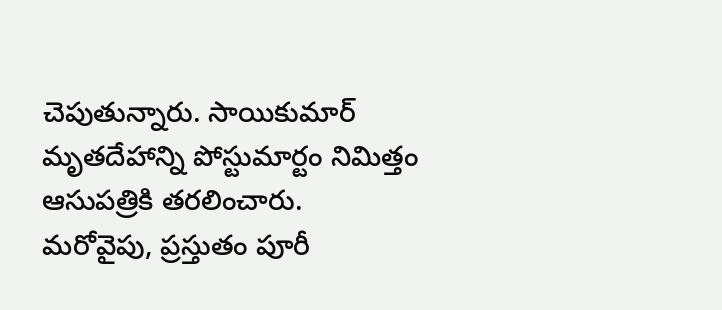చెపుతున్నారు. సాయికుమార్ మృతదేహాన్ని పోస్టుమార్టం నిమిత్తం ఆసుపత్రికి తరలించారు. మరోవైపు, ప్రస్తుతం పూరీ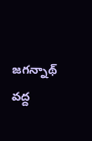జగన్నాథ్ వద్ద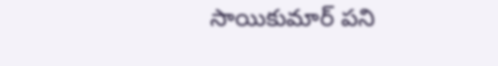సాయికుమార్ పని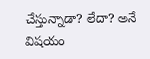చేస్తున్నాడా? లేదా? అనే విషయం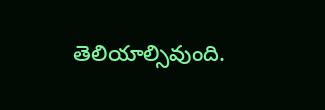తెలియాల్సివుంది.